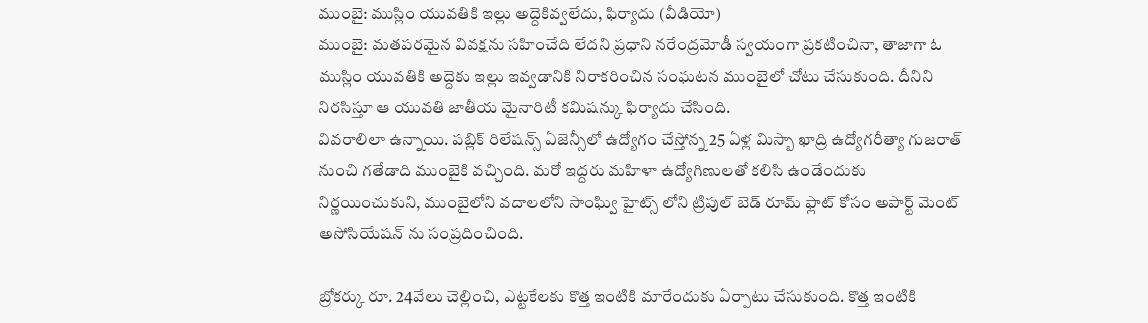ముంబై: ముస్లిం యువతికి ఇల్లు అద్దెకివ్వలేదు, ఫిర్యాదు (వీడియో)
ముంబై: మతపరమైన వివక్షను సహించేది లేదని ప్రధాని నరేంద్రమోడీ స్వయంగా ప్రకటించినా, తాజాగా ఓ ముస్లిం యువతికి అద్దెకు ఇల్లు ఇవ్వడానికి నిరాకరించిన సంఘటన ముంబైలో చోటు చేసుకుంది. దీనిని నిరసిస్తూ ఆ యువతి జాతీయ మైనారిటీ కమిషన్కు ఫిర్యాదు చేసింది.
వివరాలిలా ఉన్నాయి. పబ్లిక్ రిలేషన్స్ ఏజెన్సీలో ఉద్యోగం చేస్తోన్న 25 ఏళ్ల మిస్బా ఖాద్రి ఉద్యోగరీత్యా గుజరాత్ నుంచి గతేడాది ముంబైకి వచ్చింది. మరో ఇద్దరు మహిళా ఉద్యోగిణులతో కలిసి ఉండేందుకు నిర్ణయించుకుని, ముంబైలోని వదాలలోని సాంఘ్వి హైట్స్ లోని ట్రిపుల్ బెడ్ రూమ్ ఫ్లాట్ కోసం అపార్ట్ మెంట్ అసోసియేషన్ ను సంప్రదించింది.

బ్రోకర్కు రూ. 24వేలు చెల్లించి, ఎట్టకేలకు కొత్త ఇంటికి మారేందుకు ఏర్పాటు చేసుకుంది. కొత్త ఇంటికి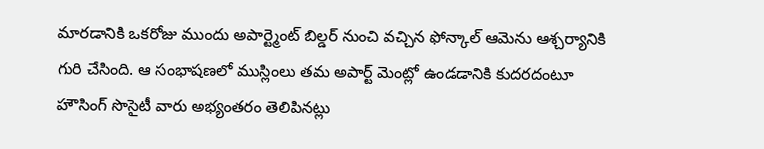మారడానికి ఒకరోజు ముందు అపార్ట్మెంట్ బిల్డర్ నుంచి వచ్చిన ఫోన్కాల్ ఆమెను ఆశ్చర్యానికి గురి చేసింది. ఆ సంభాషణలో ముస్లింలు తమ అపార్ట్ మెంట్లో ఉండడానికి కుదరదంటూ హౌసింగ్ సొసైటీ వారు అభ్యంతరం తెలిపినట్లు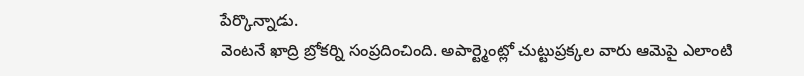పేర్కొన్నాడు.
వెంటనే ఖాద్రి బ్రోకర్ని సంప్రదించింది. అపార్ట్మెంట్లో చుట్టుప్రక్కల వారు ఆమెపై ఎలాంటి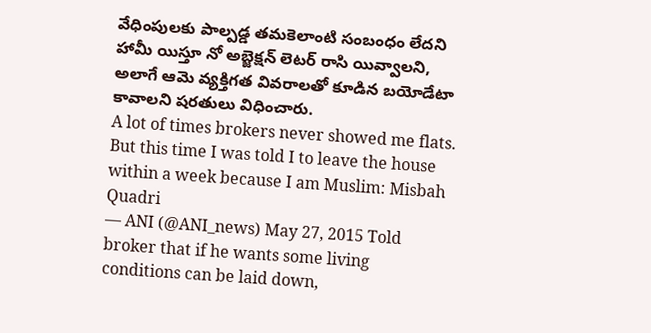వేధింపులకు పాల్పడ్డ తమకెలాంటి సంబంధం లేదని హామీ యిస్తూ నో అబ్జెక్షన్ లెటర్ రాసి యివ్వాలని, అలాగే ఆమె వ్యక్తిగత వివరాలతో కూడిన బయోడేటా కావాలని షరతులు విధించారు.
A lot of times brokers never showed me flats. But this time I was told I to leave the house within a week because I am Muslim: Misbah Quadri
— ANI (@ANI_news) May 27, 2015 Told broker that if he wants some living conditions can be laid down,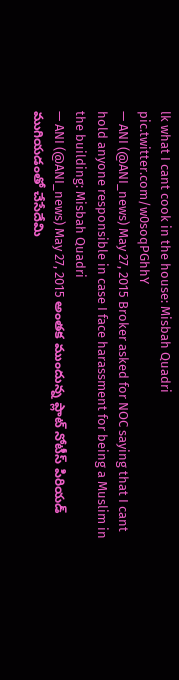lk what I cant cook in the house: Misbah Quadri pic.twitter.com/w0soqPGhhY
— ANI (@ANI_news) May 27, 2015 Broker asked for NOC saying that I cant hold anyone responsible in case I face harassment for being a Muslim in the building: Misbah Quadri
— ANI (@ANI_news) May 27, 2015 అంతక ముందున్న ప్లాట్ నోటీస్ పిరియడ్ ముగియడంతో చేసేదేమి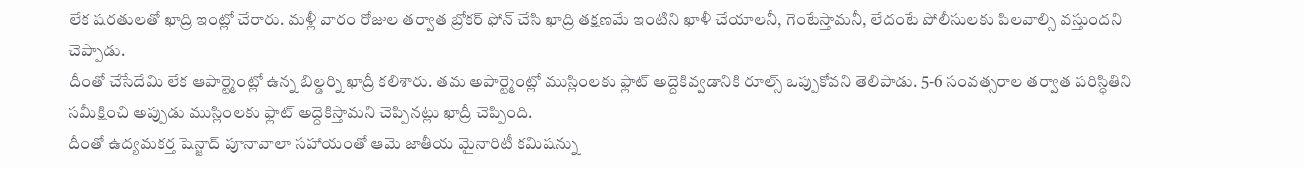లేక షరతులతో ఖాద్రి ఇంట్లో చేరారు. మళ్లీ వారం రోజుల తర్వాత బ్రోకర్ ఫోన్ చేసి ఖాద్రి తక్షణమే ఇంటిని ఖాళీ చేయాలనీ, గెంటేస్తామనీ, లేదంటే పోలీసులకు పిలవాల్సి వస్తుందని చెప్పాడు.
దీంతో చేసేదేమి లేక ఆపార్ట్మెంట్లో ఉన్న బిల్డర్ని ఖాద్రీ కలిశారు. తమ అపార్ట్మెంట్లో ముస్లింలకు ఫ్లాట్ అద్దెకివ్వడానికి రూల్స్ ఒప్పుకోవని తెలిపాడు. 5-6 సంవత్సరాల తర్వాత పరిస్ధితిని సమీక్షించి అప్పుడు ముస్లింలకు ఫ్లాట్ అద్దెకిస్తామని చెప్పినట్లు ఖాద్రీ చెప్పింది.
దీంతో ఉద్యమకర్త షెన్జాద్ పూనావాలా సహాయంతో ఆమె జాతీయ మైనారిటీ కమిషన్ను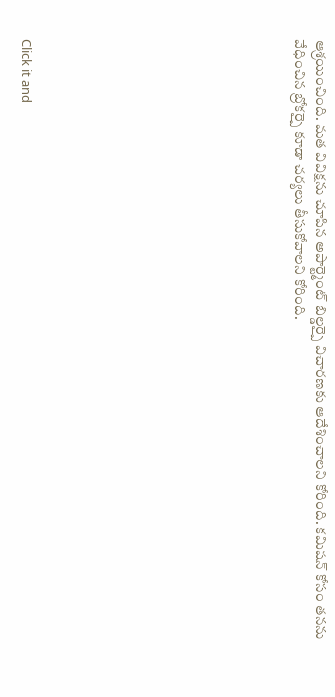ఆశ్రయించింది. మత వివిక్షను చూపిన అపార్ట్మెంట్ బిల్డర్పై విచారణకు ఆదేశించాలని కోరింది. కమిషన్ కోసం తనను వేధించిన బ్రోకర్పై కూడా చర్యలు తీసుకోవాలని కోరింది.












Click it and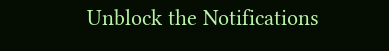Unblock the Notifications